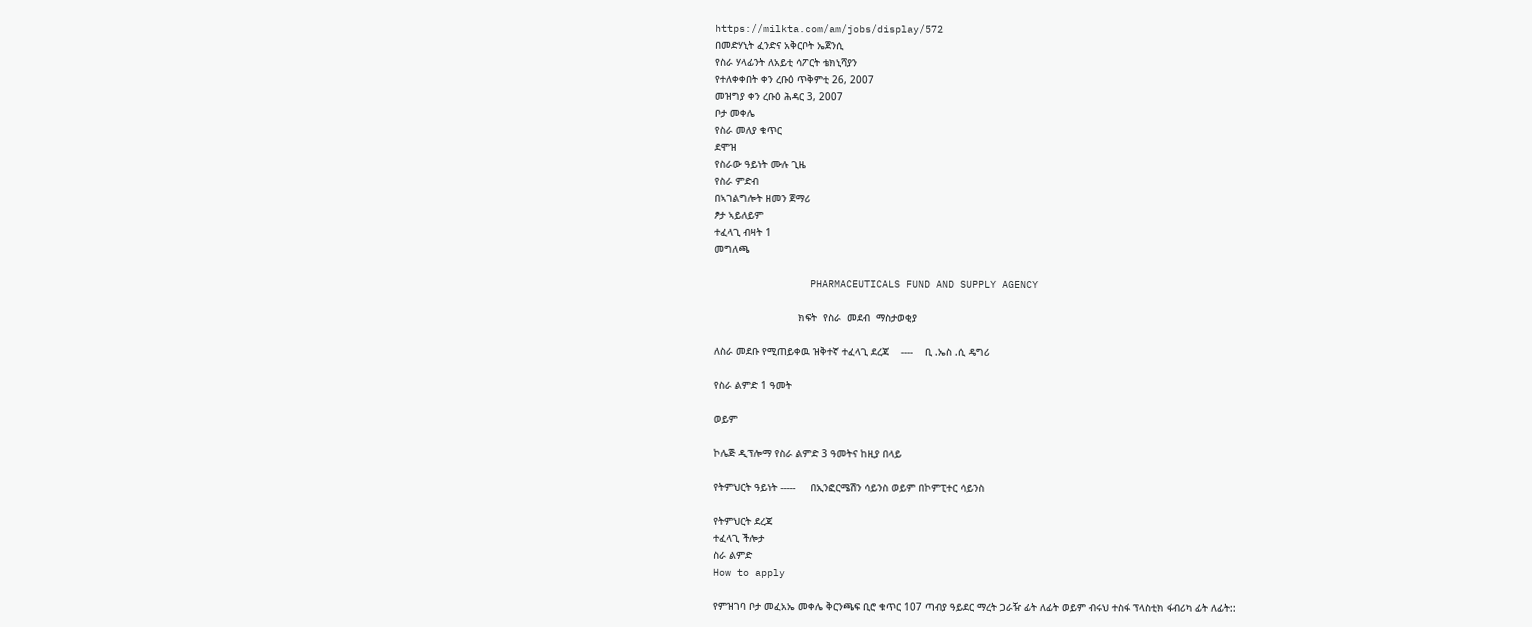https://milkta.com/am/jobs/display/572
በመድሃኒት ፈንድና አቅርቦት ኤጀንሲ
የስራ ሃላፊንት ለአይቲ ሳፖርት ቴክኒሻያን
የተለቀቀበት ቀን ረቡዕ ጥቅምቲ 26, 2007
መዝግያ ቀን ረቡዕ ሕዳር 3, 2007
ቦታ መቀሌ
የስራ መለያ ቁጥር
ደሞዝ
የስራው ዓይነት ሙሉ ጊዜ
የስራ ምድብ
በኣገልግሎት ዘመን ጀማሪ
ፆታ ኣይለይም
ተፈላጊ ብዛት 1
መግለጫ

                PHARMACEUTICALS FUND AND SUPPLY AGENCY

                            ክፍት  የስራ  መደብ  ማስታወቂያ

ለስራ መደቡ የሚጠይቀዉ ዝቅተኛ ተፈላጊ ደረጃ    ----    ቢ .ኤስ .ሲ ዴግሪ

የስራ ልምድ 1 ዓመት

ወይም

ኮሌጅ ዲፕሎማ የስራ ልምድ 3 ዓመትና ከዚያ በላይ

የትምህርት ዓይነት -----     በኢንፎርሜሽን ሳይንስ ወይም በኮምፒተር ሳይንስ

የትምህርት ደረጃ
ተፈላጊ ችሎታ
ስራ ልምድ
How to apply

የምዝገባ ቦታ መፈአኤ መቀሌ ቅርንጫፍ ቢሮ ቁጥር 107 ጣብያ ዓይደር ማረት ጋራዥ ፊት ለፊት ወይም ብሩህ ተስፋ ፕላስቲክ ፋብሪካ ፊት ለፊት::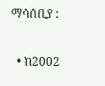ማሳሰቢያ :

  • ከ2002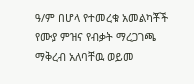ዓ/ም በሆላ የተመረቁ አመልካቾች የሙያ ምዝና የብቃት ማረጋገጫ ማቅረብ አለባቸዉ ወይመ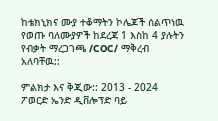ከቴክኒክና ሙያ ተቆማትን ኮሌጆች ሰልጥነዉ የወጡ ባለሙያዎች ከደረጃ 1 እስከ 4 ያሉትን የብቃት ማረጋገጫ /COC/ ማቅረብ አለባቸዉ::

ምልክታ እና ቅጂው:: 2013 - 2024 ፖወርድ ኤንድ ዲቨሎፕድ ባይ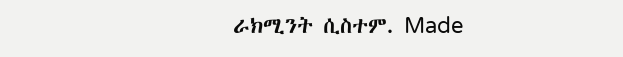ራክሚንት ሲስተም. Made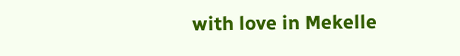with love in Mekelle